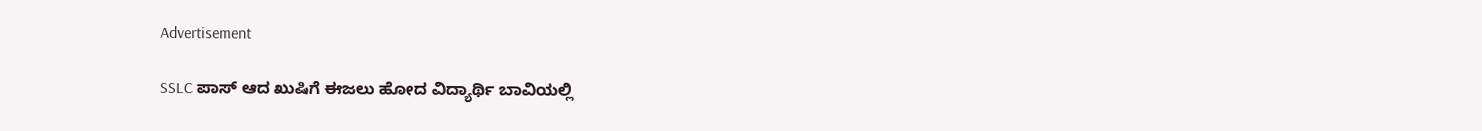Advertisement

SSLC ಪಾಸ್ ಆದ ಖುಷಿಗೆ ಈಜಲು ಹೋದ ವಿದ್ಯಾರ್ಥಿ ಬಾವಿಯಲ್ಲಿ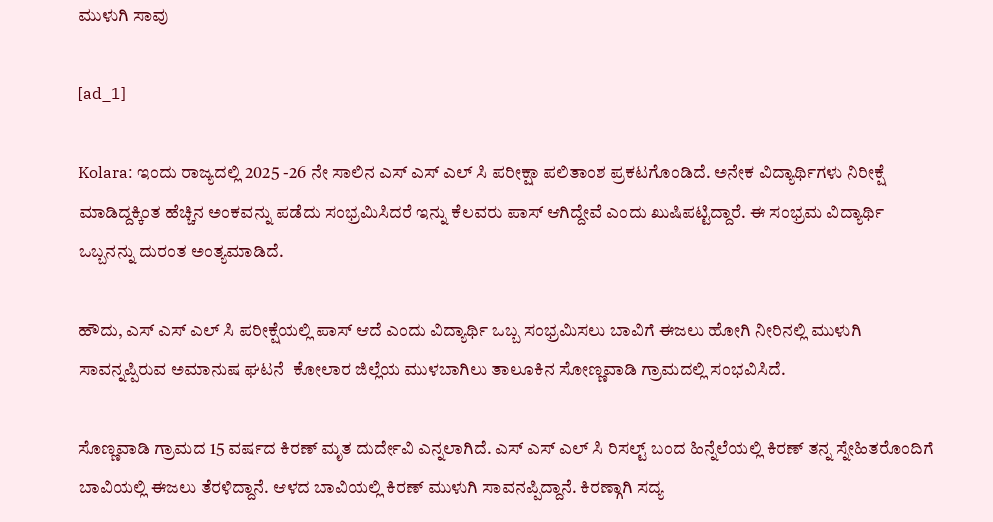ಮುಳುಗಿ ಸಾವು

[ad_1]

Kolara: ಇಂದು ರಾಜ್ಯದಲ್ಲಿ 2025 -26 ನೇ ಸಾಲಿನ ಎಸ್ ಎಸ್ ಎಲ್ ಸಿ ಪರೀಕ್ಷಾ ಪಲಿತಾಂಶ ಪ್ರಕಟಗೊಂಡಿದೆ. ಅನೇಕ ವಿದ್ಯಾರ್ಥಿಗಳು ನಿರೀಕ್ಷೆ ಮಾಡಿದ್ದಕ್ಕಿಂತ ಹೆಚ್ಚಿನ ಅಂಕವನ್ನು ಪಡೆದು ಸಂಭ್ರಮಿಸಿದರೆ ಇನ್ನು ಕೆಲವರು ಪಾಸ್ ಆಗಿದ್ದೇವೆ ಎಂದು ಖುಷಿಪಟ್ಟಿದ್ದಾರೆ. ಈ ಸಂಭ್ರಮ ವಿದ್ಯಾರ್ಥಿ ಒಬ್ಬನನ್ನು ದುರಂತ ಅಂತ್ಯಮಾಡಿದೆ.

ಹೌದು, ಎಸ್ ಎಸ್ ಎಲ್ ಸಿ ಪರೀಕ್ಷೆಯಲ್ಲಿ ಪಾಸ್ ಆದೆ ಎಂದು ವಿದ್ಯಾರ್ಥಿ ಒಬ್ಬ ಸಂಭ್ರಮಿಸಲು ಬಾವಿಗೆ ಈಜಲು ಹೋಗಿ ನೀರಿನಲ್ಲಿ ಮುಳುಗಿ ಸಾವನ್ನಪ್ಪಿರುವ ಅಮಾನುಷ ಘಟನೆ  ಕೋಲಾರ ಜಿಲ್ಲೆಯ ಮುಳಬಾಗಿಲು ತಾಲೂಕಿನ ಸೋಣ್ಣವಾಡಿ ಗ್ರಾಮದಲ್ಲಿ ಸಂಭವಿಸಿದೆ.

ಸೊಣ್ಣವಾಡಿ ಗ್ರಾಮದ 15 ವರ್ಷದ ಕಿರಣ್ ಮೃತ ದುರ್ದೇವಿ ಎನ್ನಲಾಗಿದೆ. ಎಸ್ ಎಸ್ ಎಲ್ ಸಿ ರಿಸಲ್ಟ್ ಬಂದ ಹಿನ್ನೆಲೆಯಲ್ಲಿ ಕಿರಣ್ ತನ್ನ ಸ್ನೇಹಿತರೊಂದಿಗೆ ಬಾವಿಯಲ್ಲಿ ಈಜಲು ತೆರಳಿದ್ದಾನೆ. ಆಳದ ಬಾವಿಯಲ್ಲಿ ಕಿರಣ್ ಮುಳುಗಿ ಸಾವನಪ್ಪಿದ್ದಾನೆ. ಕಿರಣ್ಗಾಗಿ ಸದ್ಯ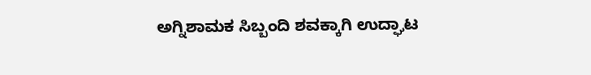ಅಗ್ನಿಶಾಮಕ ಸಿಬ್ಬಂದಿ ಶವಕ್ಕಾಗಿ ಉದ್ಘಾಟ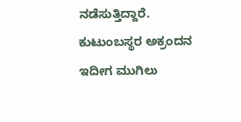ನಡೆಸುತ್ತಿದ್ದಾರೆ. ಕುಟುಂಬಸ್ಥರ ಅಕ್ರಂದನ ಇದೀಗ ಮುಗಿಲು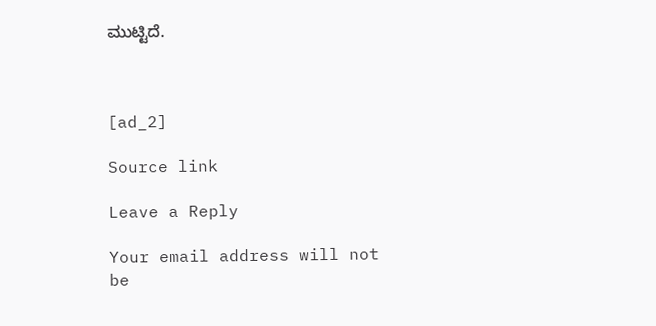ಮುಟ್ಟಿದೆ.



[ad_2]

Source link

Leave a Reply

Your email address will not be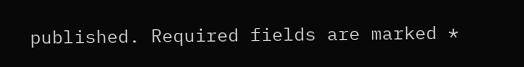published. Required fields are marked *